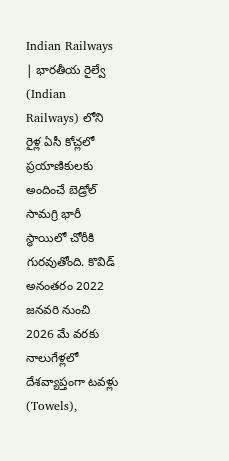Indian Railways | భారతీయ రైల్వే (Indian Railways) లోని రైళ్ల ఏసీ కోచ్లలో ప్రయాణికులకు అందించే బెడ్రోల్ సామగ్రి భారీ స్థాయిలో చోరీకి గురవుతోంది. కొవిడ్ అనంతరం 2022 జనవరి నుంచి 2026 మే వరకు నాలుగేళ్లలో దేశవ్యాప్తంగా టవళ్లు (Towels),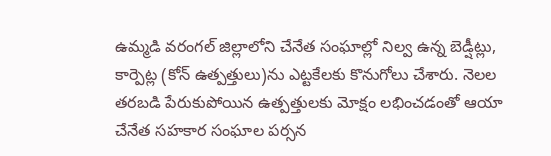ఉమ్మడి వరంగల్ జిల్లాలోని చేనేత సంఘాల్లో నిల్వ ఉన్న బెడ్షీట్లు, కార్పెట్ల (కోన్ ఉత్పత్తులు)ను ఎట్టకేలకు కొనుగోలు చేశారు. నెలల తరబడి పేరుకుపోయిన ఉత్పత్తులకు మోక్షం లభించడంతో ఆయా చేనేత సహకార సంఘాల పర్సన